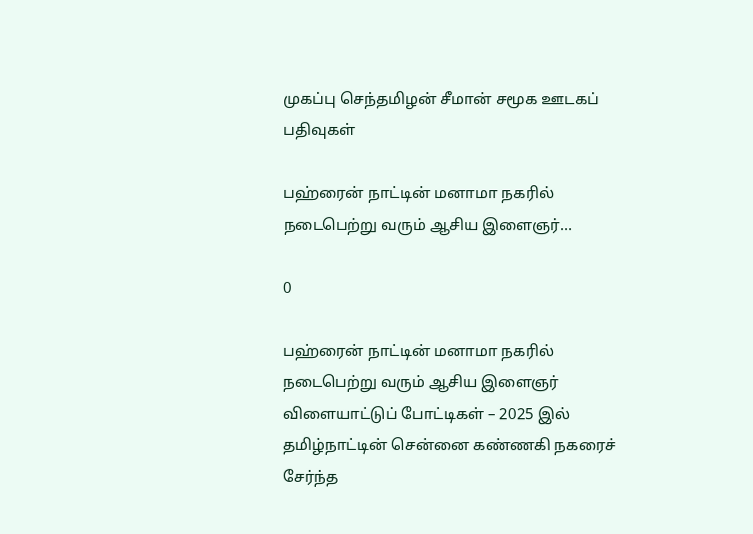முகப்பு செந்தமிழன் சீமான் சமூக ஊடகப் பதிவுகள்

பஹ்ரைன் நாட்டின் மனாமா நகரில் நடைபெற்று வரும் ஆசிய இளைஞர்…

0

பஹ்ரைன் நாட்டின் மனாமா நகரில் நடைபெற்று வரும் ஆசிய இளைஞர் விளையாட்டுப் போட்டிகள் – 2025 இல் தமிழ்நாட்டின் சென்னை கண்ணகி நகரைச் சேர்ந்த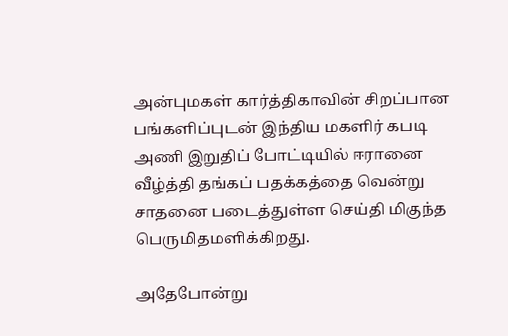அன்புமகள் கார்த்திகாவின் சிறப்பான பங்களிப்புடன் இந்திய மகளிர் கபடி அணி இறுதிப் போட்டியில் ஈரானை வீழ்த்தி தங்கப் பதக்கத்தை வென்று சாதனை படைத்துள்ள செய்தி மிகுந்த பெருமிதமளிக்கிறது.

அதேபோன்று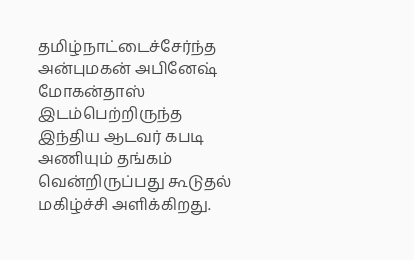தமிழ்நாட்டைச்சேர்ந்த அன்புமகன் அபினேஷ் மோகன்தாஸ் இடம்பெற்றிருந்த இந்திய ஆடவர் கபடி அணியும் தங்கம் வென்றிருப்பது கூடுதல் மகிழ்ச்சி அளிக்கிறது.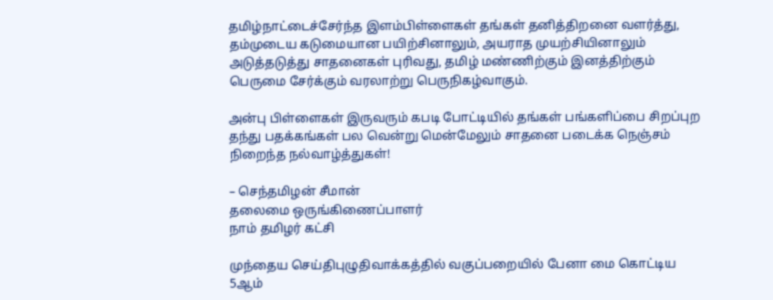தமிழ்நாட்டைச்சேர்ந்த இளம்பிள்ளைகள் தங்கள் தனித்திறனை வளர்த்து, தம்முடைய கடுமையான பயிற்சினாலும், அயராத முயற்சியினாலும் அடுத்தடுத்து சாதனைகள் புரிவது, தமிழ் மண்ணிற்கும் இனத்திற்கும் பெருமை சேர்க்கும் வரலாற்று பெருநிகழ்வாகும்.

அன்பு பிள்ளைகள் இருவரும் கபடி போட்டியில் தங்கள் பங்களிப்பை சிறப்புற தந்து பதக்கங்கள் பல வென்று மென்மேலும் சாதனை படைக்க நெஞ்சம் நிறைந்த நல்வாழ்த்துகள்!

– செந்தமிழன் சீமான்
தலைமை ஒருங்கிணைப்பாளர்
நாம் தமிழர் கட்சி

முந்தைய செய்திபுழுதிவாக்கத்தில் வகுப்பறையில் பேனா மை கொட்டிய 5ஆம்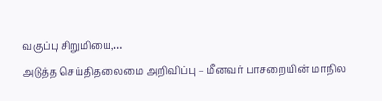வகுப்பு சிறுமியை,…
அடுத்த செய்திதலைமை அறிவிப்பு – மீனவர் பாசறையின் மாநில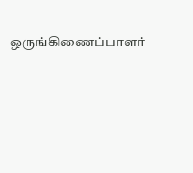ஒருங்கிணைப்பாளர்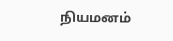நியமனம்